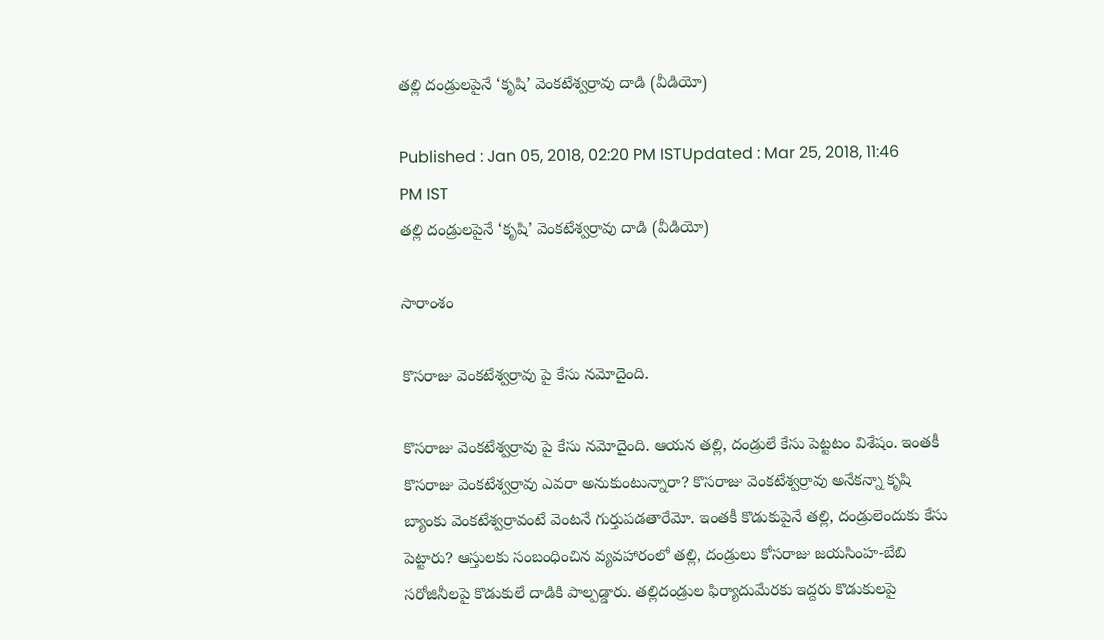తల్లి దండ్రులపైనే ‘కృషి’ వెంకటేశ్వర్రావు దాడి (వీడియో)

Published : Jan 05, 2018, 02:20 PM ISTUpdated : Mar 25, 2018, 11:46 PM IST
తల్లి దండ్రులపైనే ‘కృషి’ వెంకటేశ్వర్రావు దాడి (వీడియో)

సారాంశం

కొసరాజు వెంకటేశ్వర్రావు పై కేసు నమోదైంది.

కొసరాజు వెంకటేశ్వర్రావు పై కేసు నమోదైంది. ఆయన తల్లి, దండ్రులే కేసు పెట్టటం విశేషం. ఇంతకీ కొసరాజు వెంకటేశ్వర్రావు ఎవరా అనుకుంటున్నారా? కొసరాజు వెంకటేశ్వర్రావు అనేకన్నా కృషి బ్యాంకు వెంకటేశ్వర్రావంటే వెంటనే గుర్తుపడతారేమో. ఇంతకీ కొడుకుపైనే తల్లి, దండ్రులెందుకు కేసు పెట్టారు? ఆస్తులకు సంబంధించిన వ్యవహారంలో తల్లి, దండ్రులు కోసరాజు జయసింహ-బేబి సరోజినీలపై కొడుకులే దాడికి పాల్పడ్డారు. తల్లిదండ్రుల ఫిర్యాదుమేరకు ఇద్దరు కొడుకులపై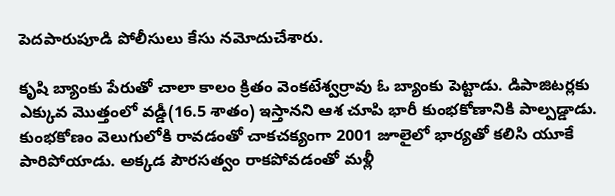పెదపారుపూడి పోలీసులు కేసు నమోదుచేశారు.

కృషి బ్యాంకు పేరుతో చాలా కాలం క్రితం వెంకటేశ్వర్రావు ఓ బ్యాంకు పెట్టాడు. డిపాజిటర్లకు ఎక్కువ మొత్తంలో వడ్డీ(16.5 శాతం) ఇస్తానని ఆశ చూపి భారీ కుంభకోణానికి పాల్పడ్డాడు. కుంభకోణం వెలుగులోకి రావడంతో చాకచక్యంగా 2001 జూలైలో భార్యతో కలిసి యూకే పారిపోయాడు. అక్కడ పౌరసత్వం రాకపోవడంతో మళ్లీ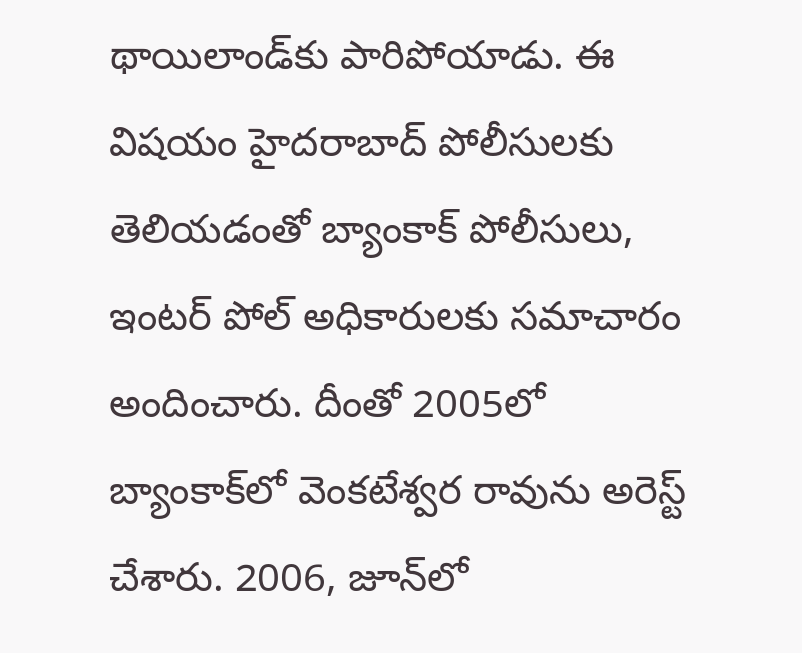థాయిలాండ్‌కు పారిపోయాడు. ఈ విషయం హైదరాబాద్‌ పోలీసులకు తెలియడంతో బ్యాంకాక్‌ పోలీసులు, ఇంటర్‌ పోల్‌ అధికారులకు సమాచారం అందించారు. దీంతో 2005లో బ్యాంకాక్‌లో వెంకటేశ్వర రావును అరెస్ట్‌ చేశారు. 2006, జూన్‌లో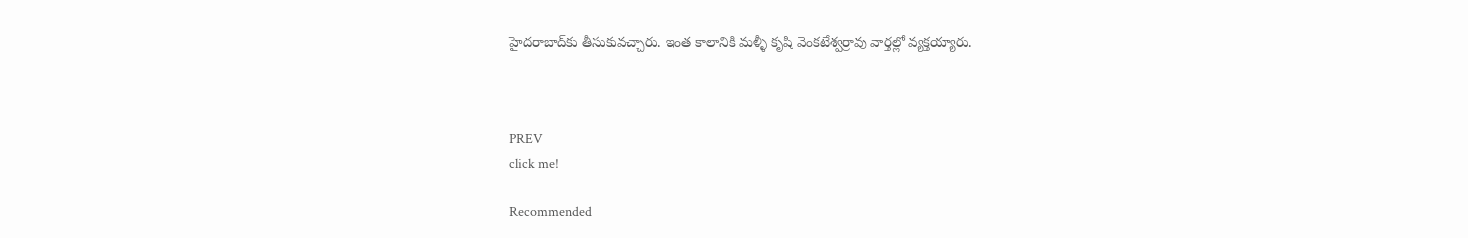హైదరాబాద్‌కు తీసుకువచ్చారు. ఇంత కాలానికి మళ్ళీ కృషి వెంకటేశ్వర్రావు వార్తల్లో వ్యక్తయ్యారు.



PREV
click me!

Recommended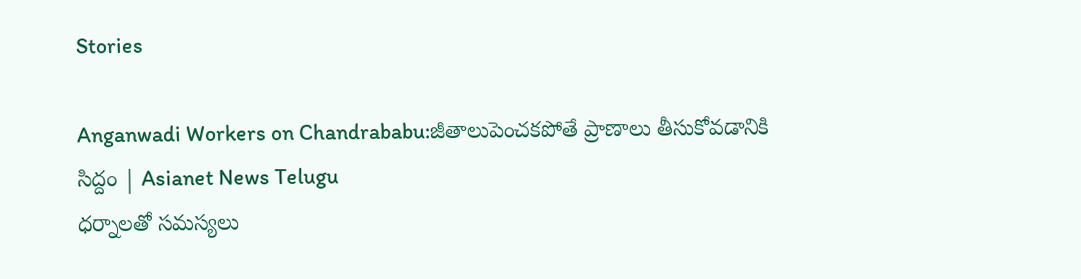Stories

Anganwadi Workers on Chandrababu:జీతాలుపెంచకపోతే ప్రాణాలు తీసుకోవడానికి సిద్దం | Asianet News Telugu
ధర్నాలతో సమస్యలు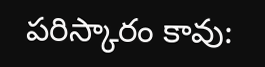పరిస్కారం కావు: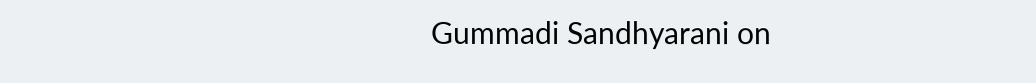Gummadi Sandhyarani on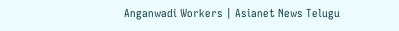Anganwadi Workers | Asianet News Telugu